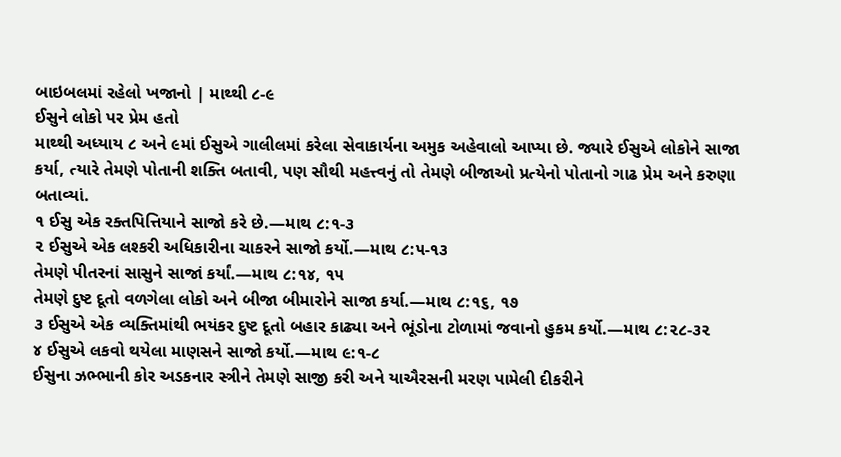બાઇબલમાં રહેલો ખજાનો | માથ્થી ૮-૯
ઈસુને લોકો પર પ્રેમ હતો
માથ્થી અધ્યાય ૮ અને ૯માં ઈસુએ ગાલીલમાં કરેલા સેવાકાર્યના અમુક અહેવાલો આપ્યા છે. જ્યારે ઈસુએ લોકોને સાજા કર્યા, ત્યારે તેમણે પોતાની શક્તિ બતાવી, પણ સૌથી મહત્ત્વનું તો તેમણે બીજાઓ પ્રત્યેનો પોતાનો ગાઢ પ્રેમ અને કરુણા બતાવ્યાં.
૧ ઈસુ એક રક્તપિત્તિયાને સાજો કરે છે.—માથ ૮:૧-૩
૨ ઈસુએ એક લશ્કરી અધિકારીના ચાકરને સાજો કર્યો.—માથ ૮:૫-૧૩
તેમણે પીતરનાં સાસુને સાજાં કર્યાં.—માથ ૮:૧૪, ૧૫
તેમણે દુષ્ટ દૂતો વળગેલા લોકો અને બીજા બીમારોને સાજા કર્યા.—માથ ૮:૧૬, ૧૭
૩ ઈસુએ એક વ્યક્તિમાંથી ભયંકર દુષ્ટ દૂતો બહાર કાઢ્યા અને ભૂંડોના ટોળામાં જવાનો હુકમ કર્યો.—માથ ૮:૨૮-૩૨
૪ ઈસુએ લકવો થયેલા માણસને સાજો કર્યો.—માથ ૯:૧-૮
ઈસુના ઝભ્ભાની કોર અડકનાર સ્ત્રીને તેમણે સાજી કરી અને યાઐરસની મરણ પામેલી દીકરીને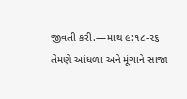જીવતી કરી.—માથ ૯:૧૮-૨૬
તેમણે આંધળા અને મૂંગાને સાજા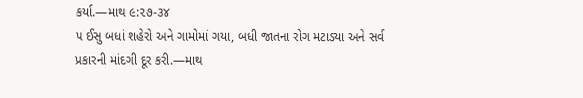કર્યા.—માથ ૯:૨૭-૩૪
૫ ઈસુ બધાં શહેરો અને ગામોમાં ગયા, બધી જાતના રોગ મટાડ્યા અને સર્વ પ્રકારની માંદગી દૂર કરી.—માથ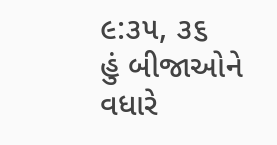૯:૩૫, ૩૬
હું બીજાઓને વધારે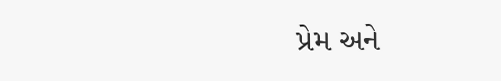પ્રેમ અને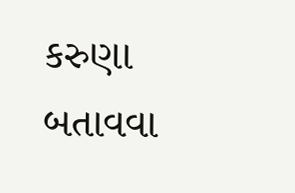કરુણા બતાવવા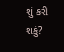શું કરી શકું?